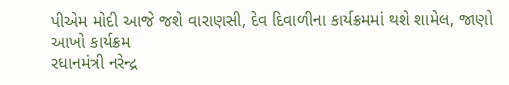પીએમ મોદી આજે જશે વારાણસી, દેવ દિવાળીના કાર્યક્રમમાં થશે શામેલ, જાણો આખો કાર્યક્રમ
રધાનમંત્રી નરેન્દ્ર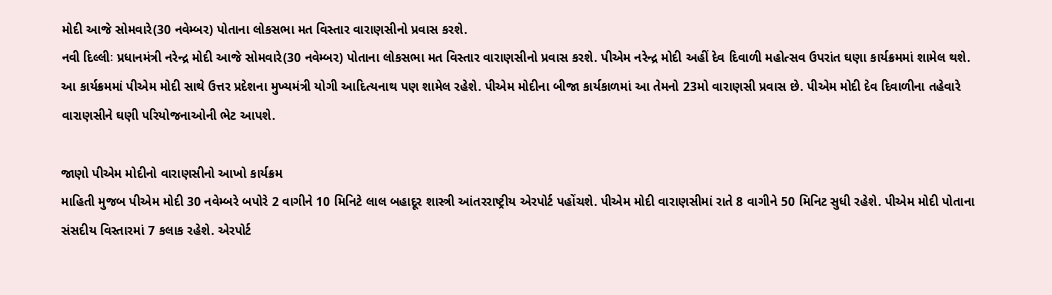મોદી આજે સોમવારે(30 નવેમ્બર) પોતાના લોકસભા મત વિસ્તાર વારાણસીનો પ્રવાસ કરશે.
નવી દિલ્લીઃ પ્રધાનમંત્રી નરેન્દ્ર મોદી આજે સોમવારે(30 નવેમ્બર) પોતાના લોકસભા મત વિસ્તાર વારાણસીનો પ્રવાસ કરશે. પીએમ નરેન્દ્ર મોદી અહીં દેવ દિવાળી મહોત્સવ ઉપરાંત ઘણા કાર્યક્રમમાં શામેલ થશે. આ કાર્યક્રમમાં પીએમ મોદી સાથે ઉત્તર પ્રદેશના મુખ્યમંત્રી યોગી આદિત્યનાથ પણ શામેલ રહેશે. પીએમ મોદીના બીજા કાર્યકાળમાં આ તેમનો 23મો વારાણસી પ્રવાસ છે. પીએમ મોદી દેવ દિવાળીના તહેવારે વારાણસીને ઘણી પરિયોજનાઓની ભેટ આપશે.

જાણો પીએમ મોદીનો વારાણસીનો આખો કાર્યક્રમ
માહિતી મુજબ પીએમ મોદી 30 નવેમ્બરે બપોરે 2 વાગીને 10 મિનિટે લાલ બહાદૂર શાસ્ત્રી આંતરરાષ્ટ્રીય એરપોર્ટ પહોંચશે. પીએમ મોદી વારાણસીમાં રાતે 8 વાગીને 50 મિનિટ સુધી રહેશે. પીએમ મોદી પોતાના સંસદીય વિસ્તારમાં 7 કલાક રહેશે. એરપોર્ટ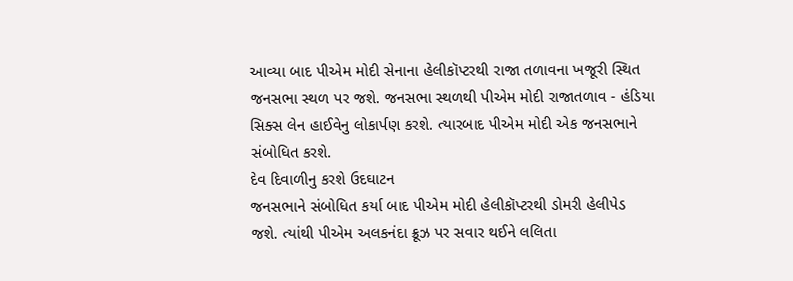આવ્યા બાદ પીએમ મોદી સેનાના હેલીકૉપ્ટરથી રાજા તળાવના ખજૂરી સ્થિત જનસભા સ્થળ પર જશે. જનસભા સ્થળથી પીએમ મોદી રાજાતળાવ - હંડિયા સિક્સ લેન હાઈવેનુ લોકાર્પણ કરશે. ત્યારબાદ પીએમ મોદી એક જનસભાને સંબોધિત કરશે.
દેવ દિવાળીનુ કરશે ઉદઘાટન
જનસભાને સંબોધિત કર્યા બાદ પીએમ મોદી હેલીકૉપ્ટરથી ડોમરી હેલીપેડ જશે. ત્યાંથી પીએમ અલકનંદા ક્રૂઝ પર સવાર થઈને લલિતા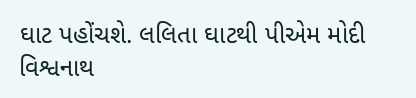ઘાટ પહોંચશે. લલિતા ઘાટથી પીએમ મોદી વિશ્વનાથ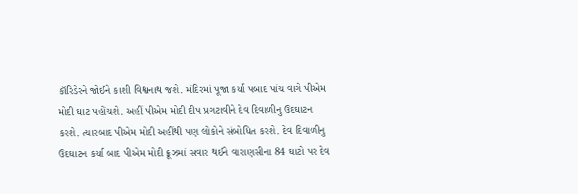કૉરિડેરને જોઈને કાશી વિશ્વનાથ જશે. મંદિરમાં પૂજા કર્યા પબાદ પાંચ વાગે પીએમ મોદી ઘાટ પહોંચશે. અહીં પીએમ મોદી દીપ પ્રગટાવીને દેવ દિવાળીનુ ઉદઘાટન કરશે. ત્યારબાદ પીએમ મોદી અહીંથી પણ લોકોને સંબોધિત કરશે. દેવ દિવાળીનુ ઉદઘાટન કર્યા બાદ પીએમ મોદી ક્રૂઝમાં સવાર થઈને વારાણસીના 84 ઘાટો પર દેવ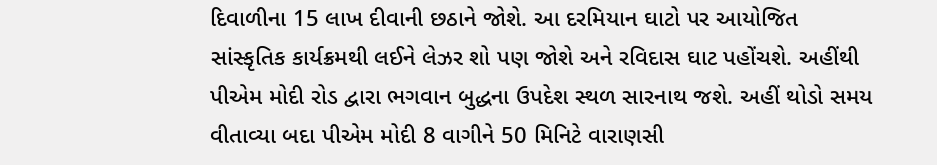દિવાળીના 15 લાખ દીવાની છઠાને જોશે. આ દરમિયાન ઘાટો પર આયોજિત સાંસ્કૃતિક કાર્યક્રમથી લઈને લેઝર શો પણ જોશે અને રવિદાસ ઘાટ પહોંચશે. અહીંથી પીએમ મોદી રોડ દ્વારા ભગવાન બુદ્ધના ઉપદેશ સ્થળ સારનાથ જશે. અહીં થોડો સમય વીતાવ્યા બદા પીએમ મોદી 8 વાગીને 50 મિનિટે વારાણસી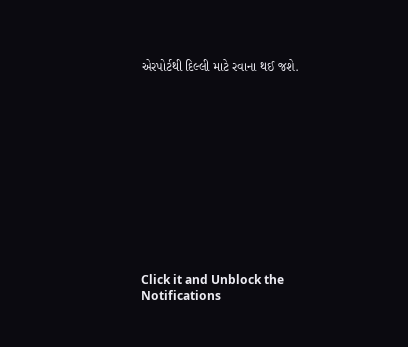એરપોર્ટથી દિલ્લી માટે રવાના થઈ જશે.












Click it and Unblock the Notifications